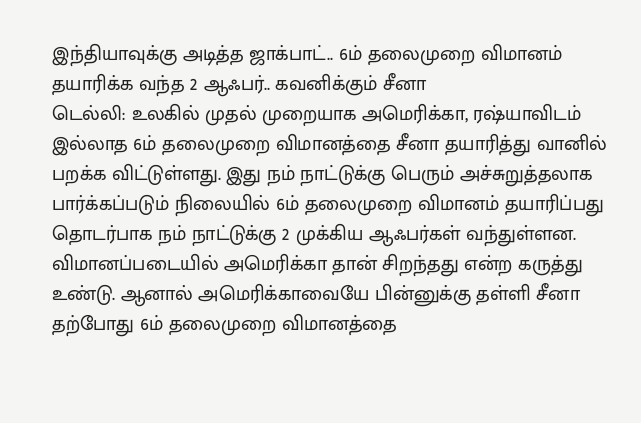இந்தியாவுக்கு அடித்த ஜாக்பாட்.. 6ம் தலைமுறை விமானம் தயாரிக்க வந்த 2 ஆஃபர்.. கவனிக்கும் சீனா
டெல்லி: உலகில் முதல் முறையாக அமெரிக்கா, ரஷ்யாவிடம் இல்லாத 6ம் தலைமுறை விமானத்தை சீனா தயாரித்து வானில் பறக்க விட்டுள்ளது. இது நம் நாட்டுக்கு பெரும் அச்சுறுத்தலாக பார்க்கப்படும் நிலையில் 6ம் தலைமுறை விமானம் தயாரிப்பது தொடர்பாக நம் நாட்டுக்கு 2 முக்கிய ஆஃபர்கள் வந்துள்ளன.
விமானப்படையில் அமெரிக்கா தான் சிறந்தது என்ற கருத்து உண்டு. ஆனால் அமெரிக்காவையே பின்னுக்கு தள்ளி சீனா தற்போது 6ம் தலைமுறை விமானத்தை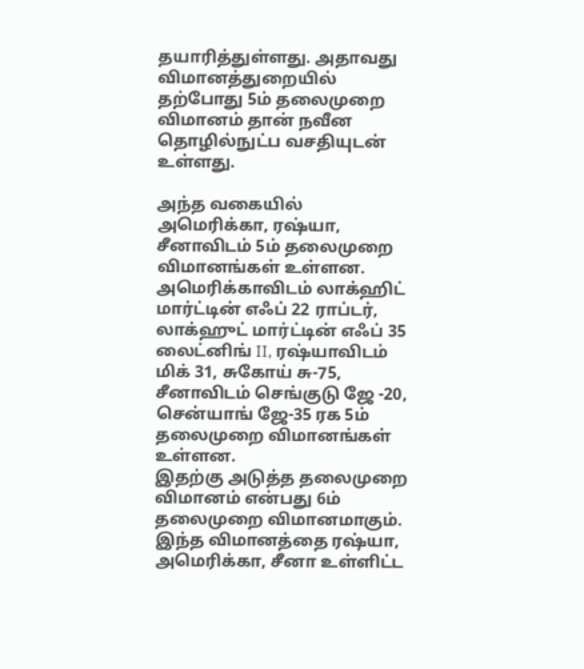தயாரித்துள்ளது. அதாவது விமானத்துறையில் தற்போது 5ம் தலைமுறை விமானம் தான் நவீன தொழில்நுட்ப வசதியுடன் உள்ளது.

அந்த வகையில் அமெரிக்கா, ரஷ்யா, சீனாவிடம் 5ம் தலைமுறை விமானங்கள் உள்ளன. அமெரிக்காவிடம் லாக்ஹிட் மார்ட்டின் எஃப் 22 ராப்டர், லாக்ஹுட் மார்ட்டின் எஃப் 35 லைட்னிங் II, ரஷ்யாவிடம் மிக் 31, சுகோய் சு-75, சீனாவிடம் செங்குடு ஜே -20, சென்யாங் ஜே-35 ரக 5ம் தலைமுறை விமானங்கள் உள்ளன.
இதற்கு அடுத்த தலைமுறை விமானம் என்பது 6ம் தலைமுறை விமானமாகும். இந்த விமானத்தை ரஷ்யா, அமெரிக்கா, சீனா உள்ளிட்ட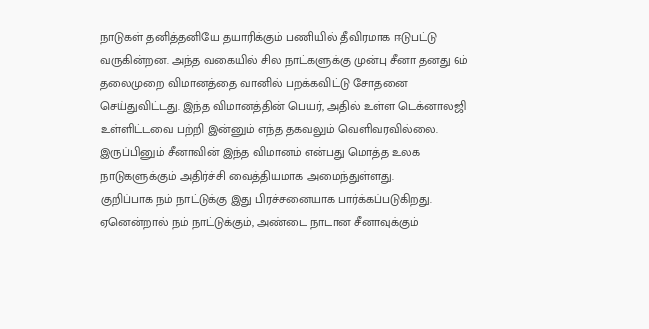நாடுகள் தனித்தனியே தயாரிக்கும் பணியில் தீவிரமாக ஈடுபட்டு வருகின்றன. அந்த வகையில் சில நாட்களுக்கு முன்பு சீனா தனது 6ம் தலைமுறை விமானத்தை வானில் பறக்கவிட்டு சோதனை செய்துவிட்டது. இந்த விமானத்தின் பெயர், அதில் உள்ள டெக்னாலஜி உள்ளிட்டவை பற்றி இன்னும் எந்த தகவலும் வெளிவரவில்லை. இருப்பினும் சீனாவின் இந்த விமானம் என்பது மொத்த உலக நாடுகளுக்கும் அதிர்ச்சி வைத்தியமாக அமைந்துள்ளது.
குறிப்பாக நம் நாட்டுக்கு இது பிரச்சனையாக பார்க்கப்படுகிறது. ஏனென்றால் நம் நாட்டுக்கும், அண்டை நாடான சீனாவுக்கும்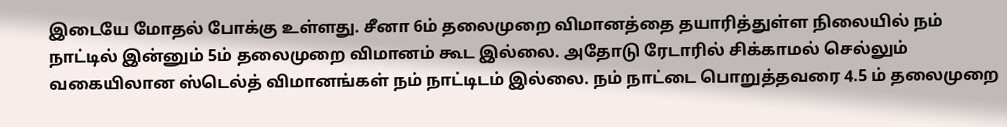இடையே மோதல் போக்கு உள்ளது. சீனா 6ம் தலைமுறை விமானத்தை தயாரித்துள்ள நிலையில் நம் நாட்டில் இன்னும் 5ம் தலைமுறை விமானம் கூட இல்லை. அதோடு ரேடாரில் சிக்காமல் செல்லும் வகையிலான ஸ்டெல்த் விமானங்கள் நம் நாட்டிடம் இல்லை. நம் நாட்டை பொறுத்தவரை 4.5 ம் தலைமுறை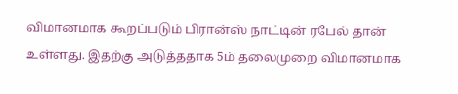விமானமாக கூறப்படும் பிரான்ஸ் நாட்டின் ரபேல் தான் உள்ளது. இதற்கு அடுத்ததாக 5ம் தலைமுறை விமானமாக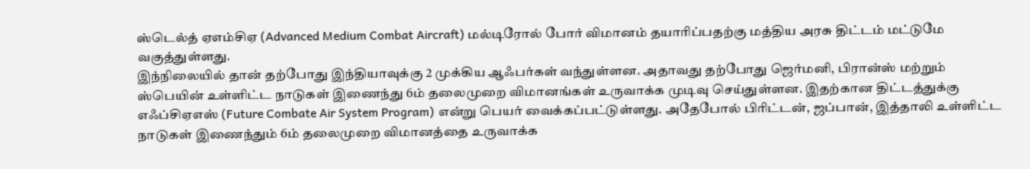ஸ்டெல்த் ஏஎம்சிஏ (Advanced Medium Combat Aircraft) மல்டிரோல் போர் விமானம் தயாரிப்பதற்கு மத்திய அரசு திட்டம் மட்டுமே வகுத்துள்ளது.
இந்நிலையில் தான் தற்போது இந்தியாவுக்கு 2 முக்கிய ஆஃபர்கள் வந்துள்ளன. அதாவது தற்போது ஜெர்மனி, பிரான்ஸ் மற்றும் ஸ்பெயின் உள்ளிட்ட நாடுகள் இணைந்து 6ம் தலைமுறை விமானங்கள் உருவாக்க முடிவு செய்துள்ளன. இதற்கான திட்டத்துக்கு எஃப்சிஏஎஸ் (Future Combate Air System Program) என்று பெயர் வைக்கப்பட்டுள்ளது. அதேபோல் பிரிட்டன், ஜப்பான், இத்தாலி உள்ளிட்ட நாடுகள் இணைந்தும் 6ம் தலைமுறை விமானத்தை உருவாக்க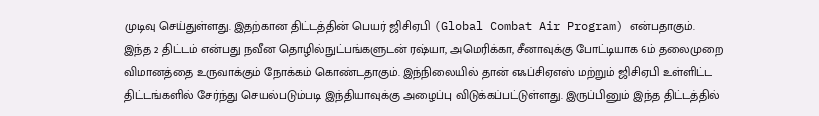முடிவு செய்துள்ளது. இதற்கான திட்டத்தின் பெயர் ஜிசிஏபி (Global Combat Air Program) என்பதாகும்.
இந்த 2 திட்டம் என்பது நவீன தொழில்நுட்பங்களுடன் ரஷ்யா, அமெரிக்கா, சீனாவுக்கு போட்டியாக 6ம் தலைமுறை விமானத்தை உருவாக்கும் நோக்கம் கொண்டதாகும். இந்நிலையில் தான் எஃப்சிஏஎஸ் மற்றும் ஜிசிஏபி உள்ளிட்ட திட்டங்களில் சேர்ந்து செயல்படும்படி இந்தியாவுக்கு அழைப்பு விடுக்கப்பட்டுள்ளது. இருப்பினும் இந்த திட்டத்தில்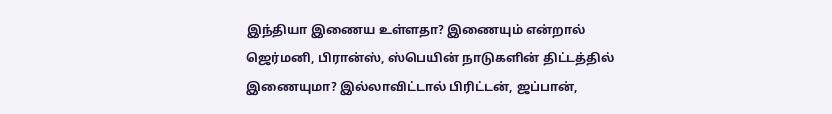இந்தியா இணைய உள்ளதா? இணையும் என்றால் ஜெர்மனி, பிரான்ஸ், ஸ்பெயின் நாடுகளின் திட்டத்தில் இணையுமா? இல்லாவிட்டால் பிரிட்டன், ஜப்பான்,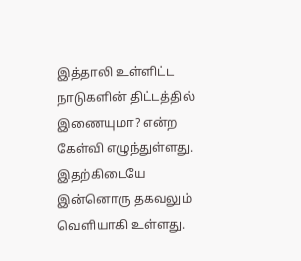இத்தாலி உள்ளிட்ட நாடுகளின் திட்டத்தில் இணையுமா? என்ற கேள்வி எழுந்துள்ளது.
இதற்கிடையே இன்னொரு தகவலும் வெளியாகி உள்ளது.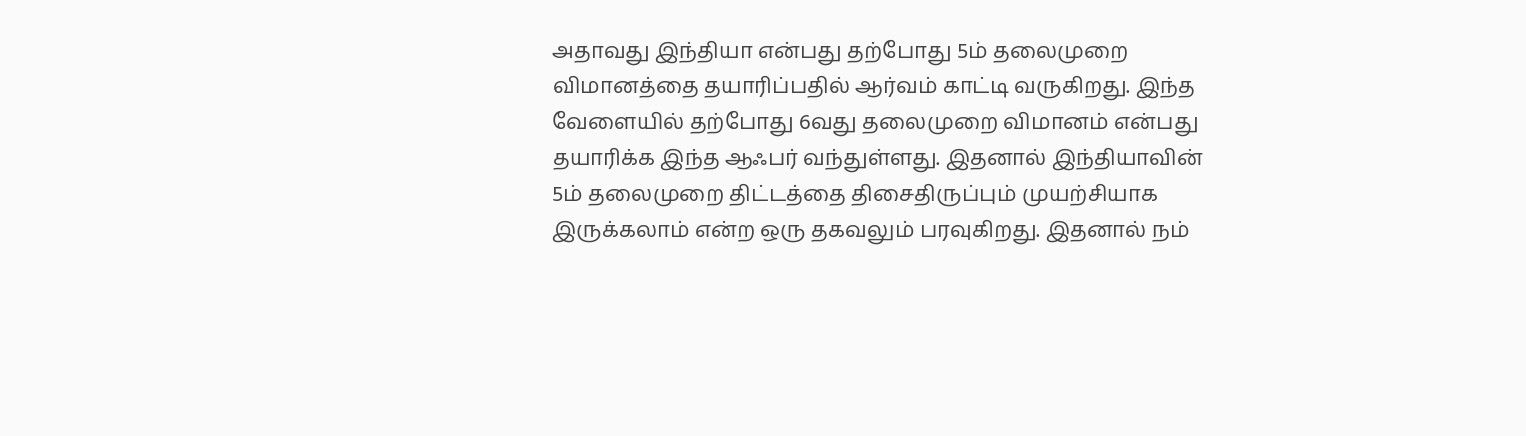அதாவது இந்தியா என்பது தற்போது 5ம் தலைமுறை விமானத்தை தயாரிப்பதில் ஆர்வம் காட்டி வருகிறது. இந்த வேளையில் தற்போது 6வது தலைமுறை விமானம் என்பது தயாரிக்க இந்த ஆஃபர் வந்துள்ளது. இதனால் இந்தியாவின் 5ம் தலைமுறை திட்டத்தை திசைதிருப்பும் முயற்சியாக இருக்கலாம் என்ற ஒரு தகவலும் பரவுகிறது. இதனால் நம்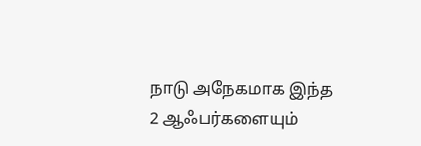நாடு அநேகமாக இந்த 2 ஆஃபர்களையும்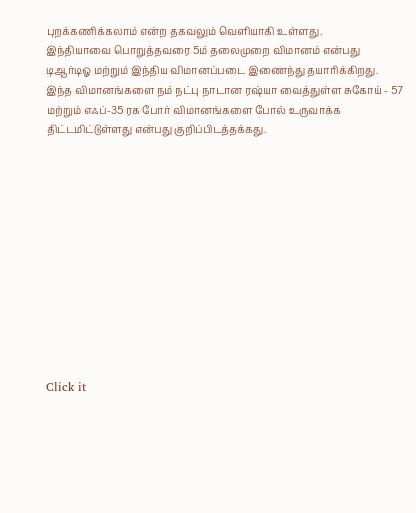புறக்கணிக்கலாம் என்ற தகவலும் வெளியாகி உள்ளது.
இந்தியாவை பொறுத்தவரை 5ம் தலைமுறை விமானம் என்பது டிஆர்டிஓ மற்றும் இந்திய விமானப்படை இணைந்து தயாரிக்கிறது. இந்த விமானங்களை நம் நட்பு நாடான ரஷ்யா வைத்துள்ள சுகோய் - 57 மற்றும் எஃப்-35 ரக போர் விமானங்களை போல் உருவாக்க திட்டமிட்டுள்ளது என்பது குறிப்பிடத்தக்கது.












Click it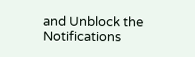and Unblock the Notifications